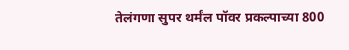तेलंगणा सुपर थर्मंल पॉवर प्रकल्पाच्या 800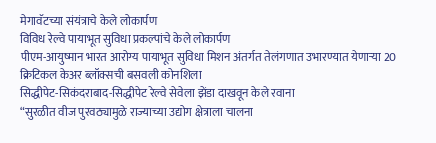मेगावॅटच्या संयंत्राचे केले लोकार्पण
विविध रेल्वे पायाभूत सुविधा प्रकल्पांचे केले लोकार्पण
पीएम-आयुष्मान भारत आरोग्य पायाभूत सुविधा मिशन अंतर्गत तेलंगणात उभारण्यात येणाऱ्या 20 क्रिटिकल केअर ब्लॉक्सची बसवली कोनशिला
सिद्धीपेट-सिकंदराबाद-सिद्धीपेट रेल्वे सेवेला झेंडा दाखवून केले रवाना
“सुरळीत वीज पुरवठ्यामुळे राज्याच्या उद्योग क्षेत्राला चालना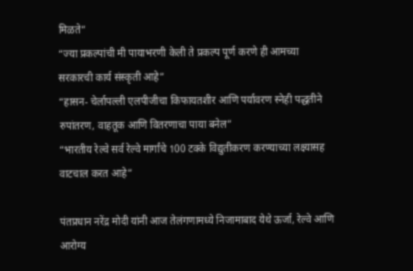मिळते”
“ज्या प्रकल्पांची मी पायाभरणी केली ते प्रकल्प पूर्ण करणे ही आमच्या सरकारची कार्य संस्कृती आहे”
“हासन- चेर्लापल्ली एलपीजीचा किफायतशीर आणि पर्यावरण स्नेही पद्धतीने रुपांतरण, वाहतूक आणि वितरणाचा पाया बनेल”
“भारतीय रेल्वे सर्व रेल्वे मार्गांचे 100 टक्के विद्युतीकरण करण्याच्या लक्ष्यासह वाटचाल करत आहे”

पंतप्रधान नरेंद्र मोदी यांनी आज तेलंगणामध्ये निजामाबाद येथे ऊर्जा, रेल्वे आणि आरोग्य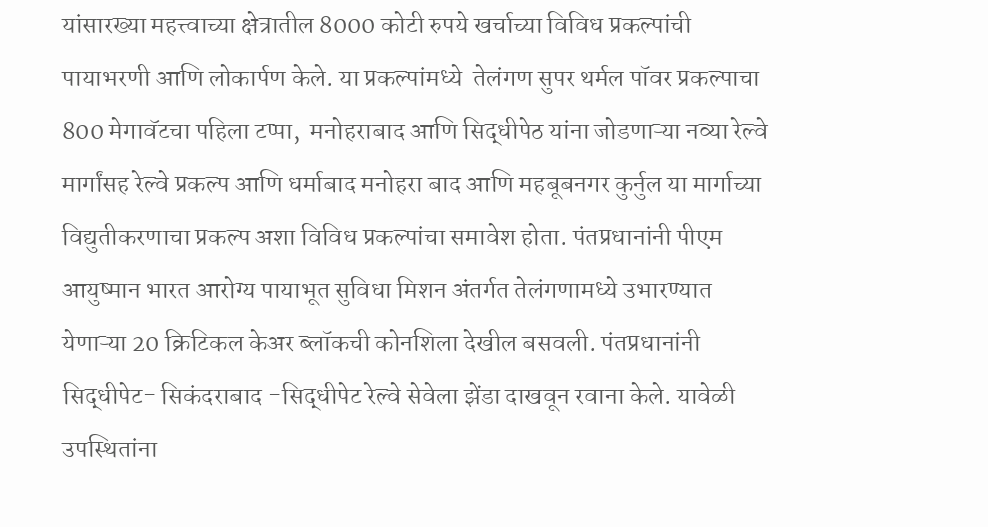यांसारख्या महत्त्वाच्या क्षेत्रातील 8000 कोटी रुपये खर्चाच्या विविध प्रकल्पांची पायाभरणी आणि लोकार्पण केले. या प्रकल्पांमध्ये  तेलंगण सुपर थर्मल पॉवर प्रकल्पाचा 800 मेगावॅटचा पहिला टप्पा,  मनोहराबाद आणि सिद्धीपेठ यांना जोडणाऱ्या नव्या रेल्वे मार्गांसह रेल्वे प्रकल्प आणि धर्माबाद मनोहरा बाद आणि महबूबनगर कुर्नुल या मार्गाच्या विद्युतीकरणाचा प्रकल्प अशा विविध प्रकल्पांचा समावेश होता. पंतप्रधानांनी पीएम आयुष्मान भारत आरोग्य पायाभूत सुविधा मिशन अंतर्गत तेलंगणामध्ये उभारण्यात येणाऱ्या 20 क्रिटिकल केअर ब्लॉकची कोनशिला देखील बसवली. पंतप्रधानांनी  सिद्धीपेट- सिकंदराबाद -सिद्धीपेट रेल्वे सेवेला झेंडा दाखवून रवाना केले. यावेळी उपस्थितांना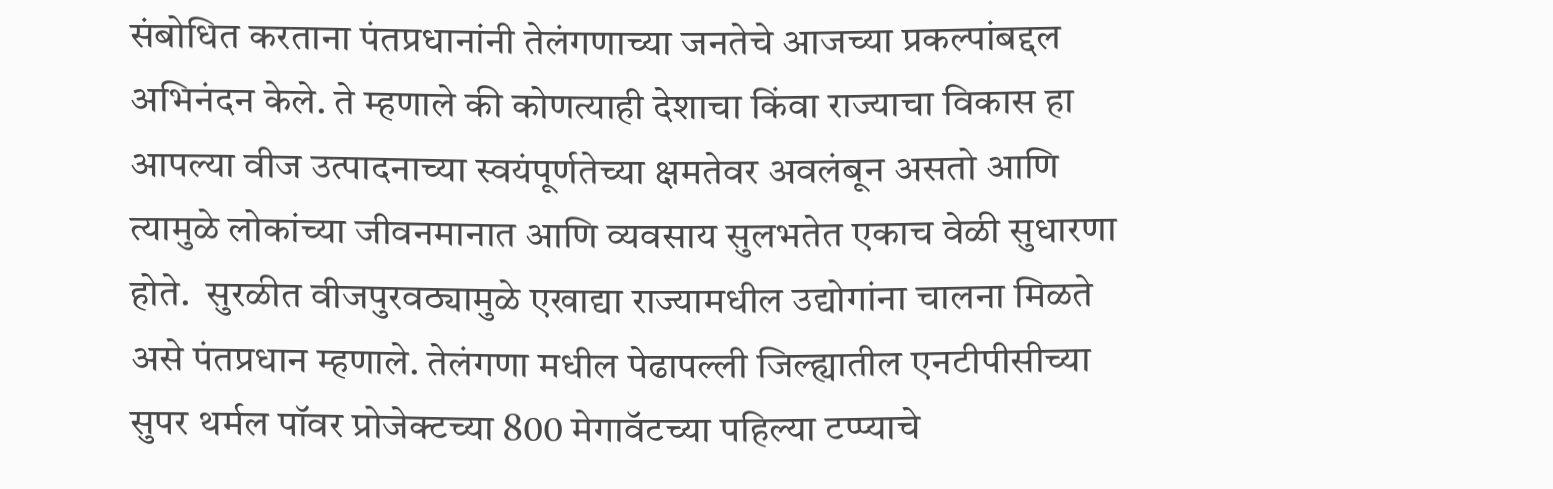संबोधित करताना पंतप्रधानांनी तेलंगणाच्या जनतेचे आजच्या प्रकल्पांबद्दल अभिनंदन केले. ते म्हणाले की कोणत्याही देशाचा किंवा राज्याचा विकास हा आपल्या वीज उत्पादनाच्या स्वयंपूर्णतेच्या क्षमतेवर अवलंबून असतो आणि त्यामुळे लोकांच्या जीवनमानात आणि व्यवसाय सुलभतेत एकाच वेळी सुधारणा होते.  सुरळीत वीजपुरवठ्यामुळे एखाद्या राज्यामधील उद्योगांना चालना मिळते असे पंतप्रधान म्हणाले. तेलंगणा मधील पेढापल्ली जिल्ह्यातील एनटीपीसीच्या सुपर थर्मल पॉवर प्रोजेक्टच्या 800 मेगावॅटच्या पहिल्या टप्प्याचे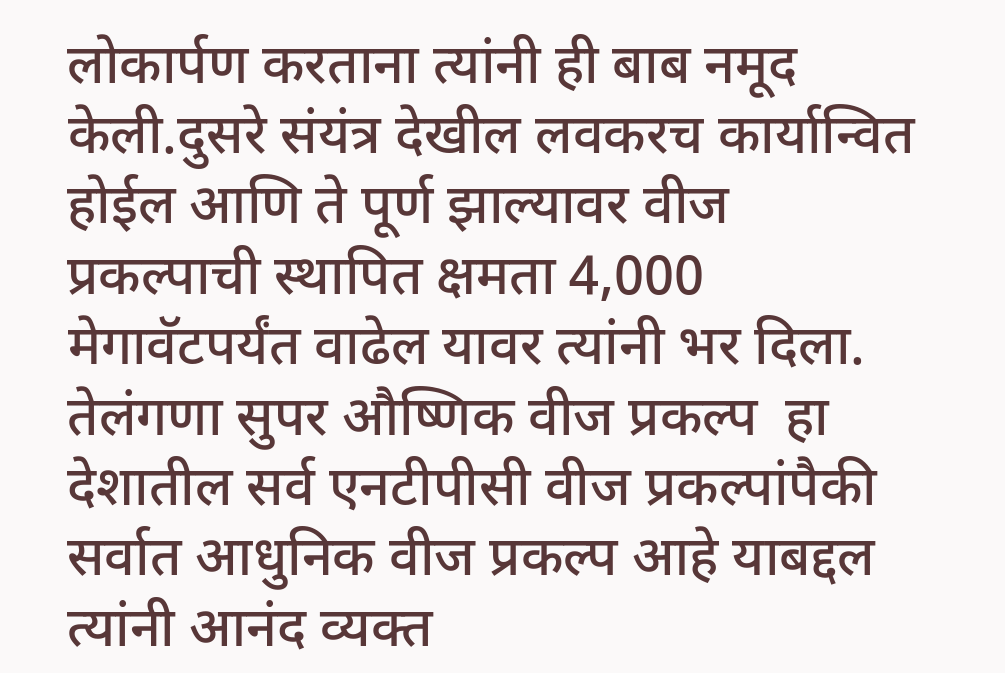लोकार्पण करताना त्यांनी ही बाब नमूद केली.दुसरे संयंत्र देखील लवकरच कार्यान्वित होईल आणि ते पूर्ण झाल्यावर वीज प्रकल्पाची स्थापित क्षमता 4,000 मेगावॅटपर्यंत वाढेल यावर त्यांनी भर दिला. तेलंगणा सुपर औष्णिक वीज प्रकल्प  हा देशातील सर्व एनटीपीसी वीज प्रकल्पांपैकी  सर्वात आधुनिक वीज प्रकल्प आहे याबद्दल त्यांनी आनंद व्यक्त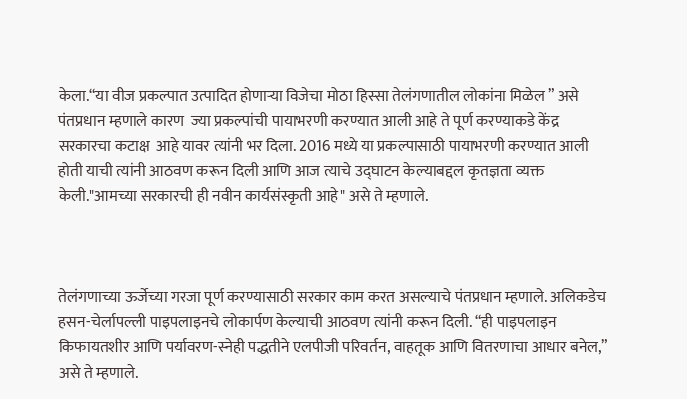केला.“या वीज प्रकल्पात उत्पादित होणार्‍या विजेचा मोठा हिस्सा तेलंगणातील लोकांना मिळेल ” असे पंतप्रधान म्हणाले कारण  ज्या प्रकल्पांची पायाभरणी करण्यात आली आहे ते पूर्ण करण्याकडे केंद्र सरकारचा कटाक्ष  आहे यावर त्यांनी भर दिला. 2016 मध्ये या प्रकल्पासाठी पायाभरणी करण्यात आली होती याची त्यांनी आठवण करून दिली आणि आज त्याचे उद्घाटन केल्याबद्दल कृतज्ञता व्यक्त केली."आमच्या सरकारची ही नवीन कार्यसंस्कृती आहे" असे ते म्हणाले.



तेलंगणाच्या ऊर्जेच्या गरजा पूर्ण करण्यासाठी सरकार काम करत असल्याचे पंतप्रधान म्हणाले. अलिकडेच हसन-चेर्लापल्ली पाइपलाइनचे लोकार्पण केल्याची आठवण त्यांनी करून दिली. “ही पाइपलाइन किफायतशीर आणि पर्यावरण-स्नेही पद्धतीने एलपीजी परिवर्तन, वाहतूक आणि वितरणाचा आधार बनेल,” असे ते म्हणाले.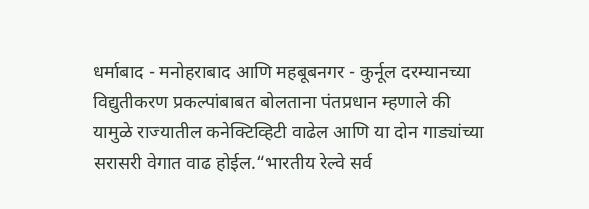धर्माबाद - मनोहराबाद आणि महबूबनगर - कुर्नूल दरम्यानच्या विद्युतीकरण प्रकल्पांबाबत बोलताना पंतप्रधान म्हणाले की यामुळे राज्यातील कनेक्टिव्हिटी वाढेल आणि या दोन गाड्यांच्या सरासरी वेगात वाढ होईल.“भारतीय रेल्वे सर्व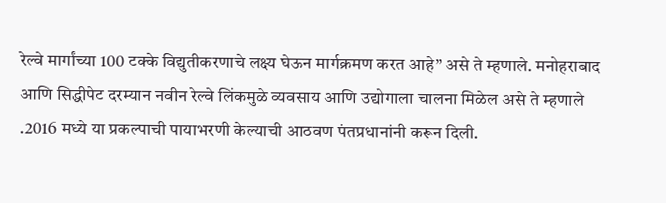रेल्वे मार्गांच्या 100 टक्के विद्युतीकरणाचे लक्ष्य घेऊन मार्गक्रमण करत आहे” असे ते म्हणाले. मनोहराबाद आणि सिद्धीपेट दरम्यान नवीन रेल्वे लिंकमुळे व्यवसाय आणि उद्योगाला चालना मिळेल असे ते म्हणाले .2016 मध्ये या प्रकल्पाची पायाभरणी केल्याची आठवण पंतप्रधानांनी करून दिली.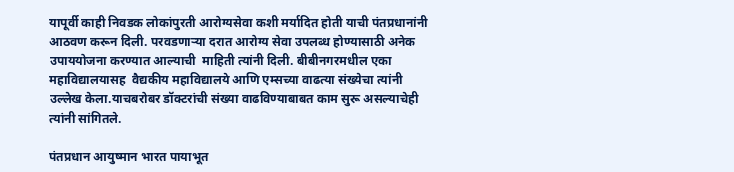यापूर्वी काही निवडक लोकांपुरती आरोग्यसेवा कशी मर्यादित होती याची पंतप्रधानांनी आठवण करून दिली. परवडणाऱ्या दरात आरोग्य सेवा उपलब्ध होण्यासाठी अनेक उपाययोजना करण्यात आल्याची  माहिती त्यांनी दिली. बीबीनगरमधील एका महाविद्यालयासह  वैद्यकीय महाविद्यालये आणि एम्सच्या वाढत्या संख्येचा त्यांनी उल्लेख केला.याचबरोबर डॉक्टरांची संख्या वाढविण्याबाबत काम सुरू असल्याचेही त्यांनी सांगितले.

पंतप्रधान आयुष्मान भारत पायाभूत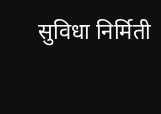सुविधा निर्मिती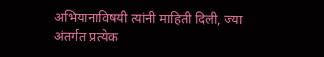अभियानाविषयी त्यांनी माहिती दिली, ज्या अंतर्गत प्रत्येक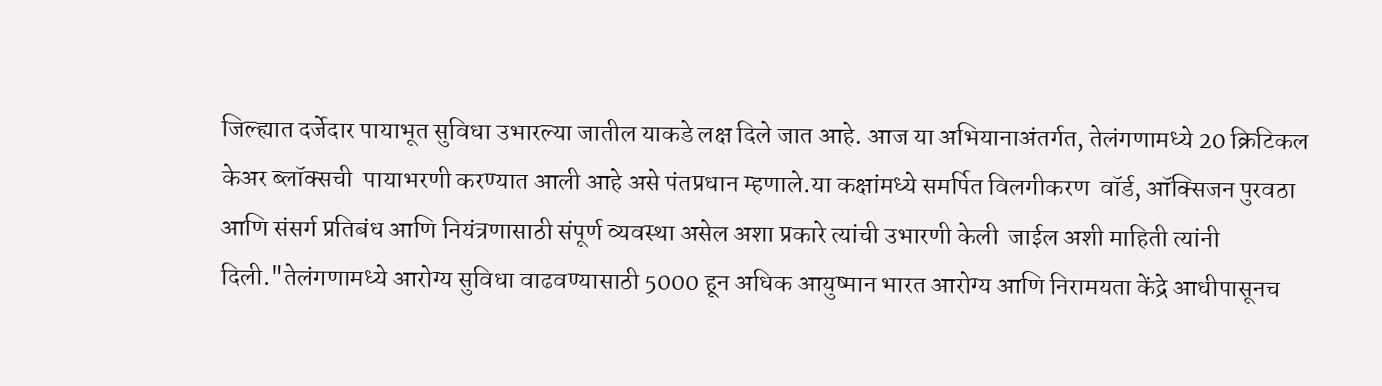जिल्ह्यात दर्जेदार पायाभूत सुविधा उभारल्या जातील याकडे लक्ष दिले जात आहे. आज या अभियानाअंतर्गत, तेलंगणामध्ये 20 क्रिटिकल केअर ब्लॉक्सची  पायाभरणी करण्यात आली आहे असे पंतप्रधान म्हणाले.या कक्षांमध्ये समर्पित विलगीकरण  वॉर्ड, ऑक्सिजन पुरवठा आणि संसर्ग प्रतिबंध आणि नियंत्रणासाठी संपूर्ण व्यवस्था असेल अशा प्रकारे त्यांची उभारणी केली  जाईल अशी माहिती त्यांनी दिली."तेलंगणामध्ये आरोग्य सुविधा वाढवण्यासाठी 5000 हून अधिक आयुष्मान भारत आरोग्य आणि निरामयता केंद्रे आधीपासूनच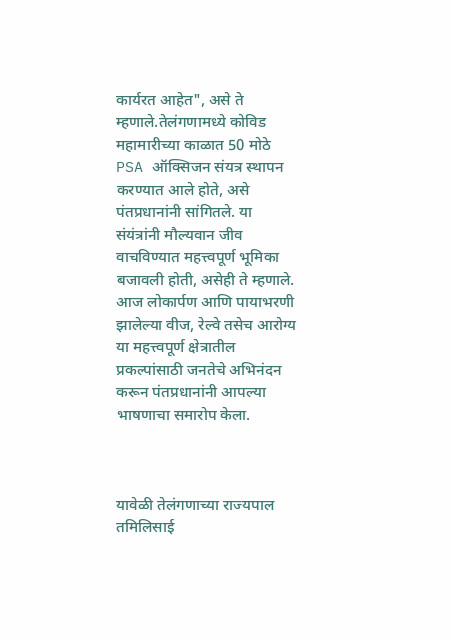कार्यरत आहेत", असे ते म्हणाले.तेलंगणामध्ये कोविड महामारीच्या काळात 50 मोठे PSA ऑक्सिजन संयत्र स्थापन करण्यात आले होते, असे पंतप्रधानांनी सांगितले. या संयंत्रांनी मौल्यवान जीव वाचविण्यात महत्त्वपूर्ण भूमिका बजावली होती, असेही ते म्हणाले. आज लोकार्पण आणि पायाभरणी झालेल्या वीज, रेल्वे तसेच आरोग्य या महत्त्वपूर्ण क्षेत्रातील प्रकल्पांसाठी जनतेचे अभिनंदन करून पंतप्रधानांनी आपल्या भाषणाचा समारोप केला.



यावेळी तेलंगणाच्या राज्यपाल तमिलिसाई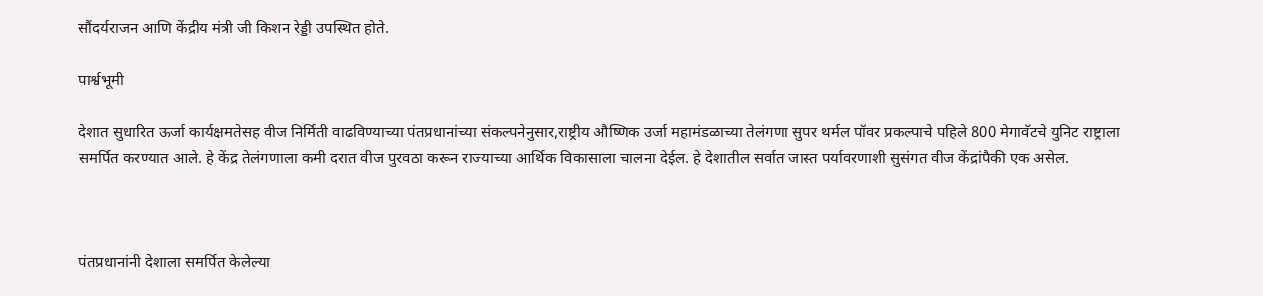सौंदर्यराजन आणि केंद्रीय मंत्री जी किशन रेड्डी उपस्थित होते.

पार्श्वभूमी

देशात सुधारित ऊर्जा कार्यक्षमतेसह वीज निर्मिती वाढविण्याच्या पंतप्रधानांच्या संकल्पनेनुसार,राष्ट्रीय औष्णिक उर्जा महामंडळाच्या तेलंगणा सुपर थर्मल पॉवर प्रकल्पाचे पहिले 800 मेगावॅटचे युनिट राष्ट्राला समर्पित करण्यात आले. हे केंद्र तेलंगणाला कमी दरात वीज पुरवठा करून राज्याच्या आर्थिक विकासाला चालना देईल. हे देशातील सर्वात जास्त पर्यावरणाशी सुसंगत वीज केंद्रांपैकी एक असेल.



पंतप्रधानांनी देशाला समर्पित केलेल्या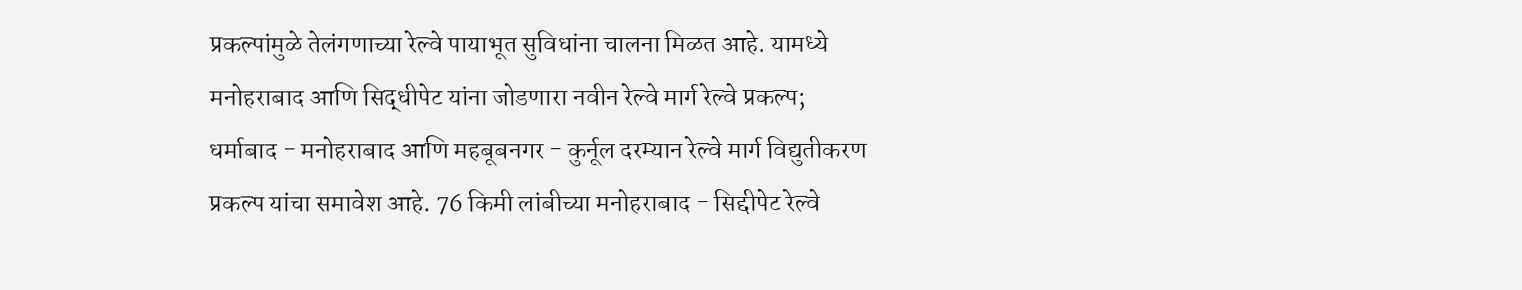प्रकल्पांमुळे तेलंगणाच्या रेल्वे पायाभूत सुविधांना चालना मिळत आहे. यामध्ये मनोहराबाद आणि सिद्धीपेट यांना जोडणारा नवीन रेल्वे मार्ग रेल्वे प्रकल्प; धर्माबाद - मनोहराबाद आणि महबूबनगर - कुर्नूल दरम्यान रेल्वे मार्ग विद्युतीकरण प्रकल्प यांचा समावेश आहे. 76 किमी लांबीच्या मनोहराबाद - सिद्दीपेट रेल्वे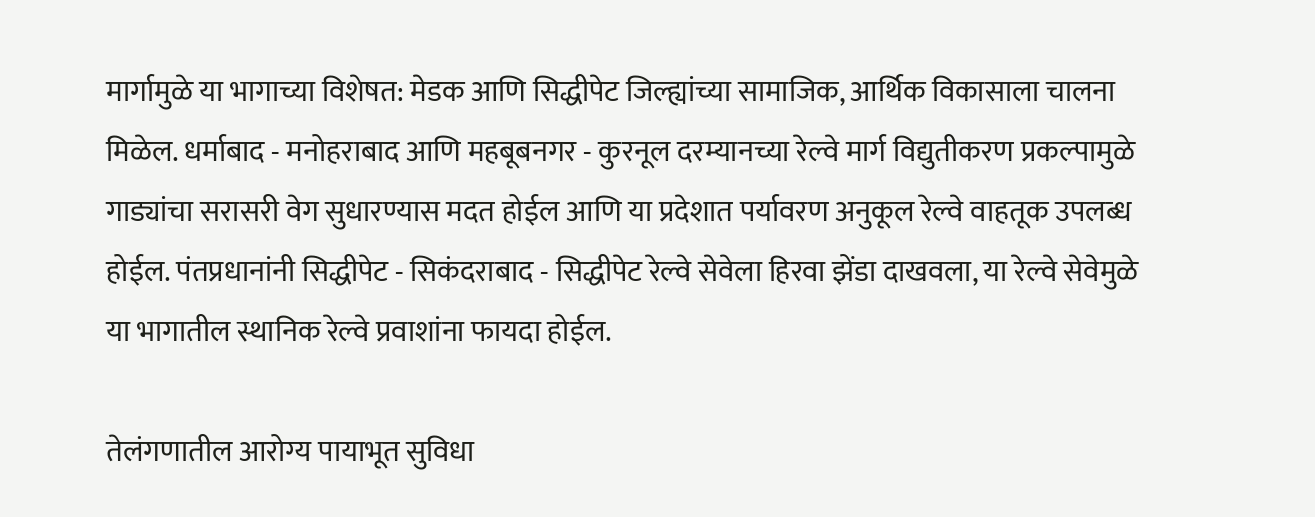मार्गामुळे या भागाच्या विशेषत: मेडक आणि सिद्धीपेट जिल्ह्यांच्या सामाजिक, आर्थिक विकासाला चालना मिळेल. धर्माबाद - मनोहराबाद आणि महबूबनगर - कुरनूल दरम्यानच्या रेल्वे मार्ग विद्युतीकरण प्रकल्पामुळे गाड्यांचा सरासरी वेग सुधारण्यास मदत होईल आणि या प्रदेशात पर्यावरण अनुकूल रेल्वे वाहतूक उपलब्ध होईल. पंतप्रधानांनी सिद्धीपेट - सिकंदराबाद - सिद्धीपेट रेल्वे सेवेला हिरवा झेंडा दाखवला, या रेल्वे सेवेमुळे या भागातील स्थानिक रेल्वे प्रवाशांना फायदा होईल.

तेलंगणातील आरोग्य पायाभूत सुविधा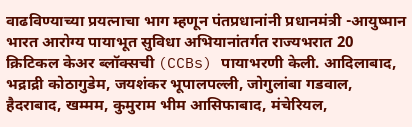वाढविण्याच्या प्रयत्नाचा भाग म्हणून पंतप्रधानांनी प्रधानमंत्री -आयुष्मान भारत आरोग्य पायाभूत सुविधा अभियानांतर्गत राज्यभरात 20 क्रिटिकल केअर ब्लॉक्सची (CCBs) पायाभरणी केली. आदिलाबाद, भद्राद्री कोठागुडेम, जयशंकर भूपालपल्ली, जोगुलांबा गडवाल, हैदराबाद, खम्मम, कुमुराम भीम आसिफाबाद, मंचेरियल,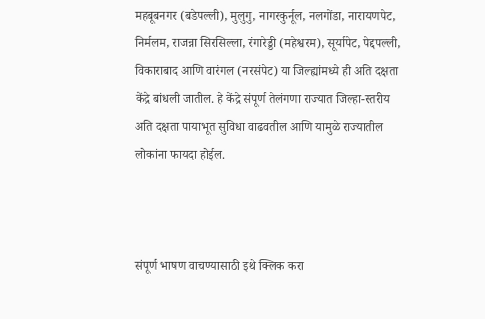महबूबनगर (बडेपल्ली), मुलुगु, नागरकुर्नूल, नलगोंडा, नारायणपेट, निर्मलम, राजन्ना सिरसिल्ला, रंगारेड्डी (महेश्वरम), सूर्यापेट, पेद्दपल्ली, विकाराबाद आणि वारंगल (नरसंपेट) या जिल्ह्यांमध्ये ही अति दक्षता केंद्रे बांधली जातील. हे केंद्रे संपूर्ण तेलंगणा राज्यात जिल्हा-स्तरीय अति दक्षता पायाभूत सुविधा वाढवतील आणि यामुळे राज्यातील लोकांना फायदा होईल.



संपूर्ण भाषण वाचण्यासाठी इथे क्लिक करा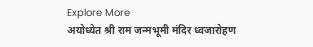Explore More
अयोध्येत श्री राम जन्मभूमी मंदिर ध्वजारोहण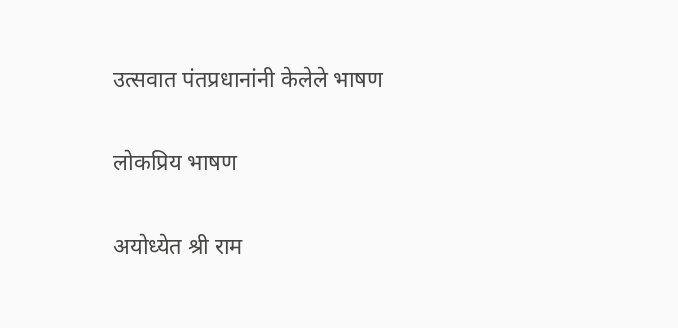उत्सवात पंतप्रधानांनी केलेले भाषण

लोकप्रिय भाषण

अयोध्येत श्री राम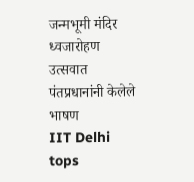जन्मभूमी मंदिर ध्वजारोहण उत्सवात पंतप्रधानांनी केलेले भाषण
IIT Delhi tops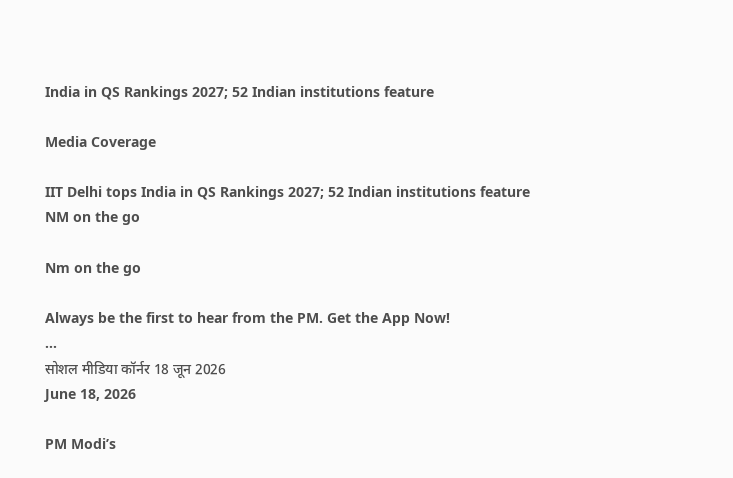India in QS Rankings 2027; 52 Indian institutions feature

Media Coverage

IIT Delhi tops India in QS Rankings 2027; 52 Indian institutions feature
NM on the go

Nm on the go

Always be the first to hear from the PM. Get the App Now!
...
सोशल मीडिया कॉर्नर 18 जून 2026
June 18, 2026

PM Modi’s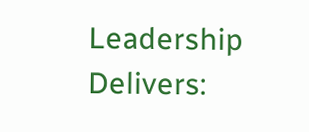Leadership Delivers: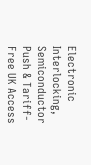Electronic Interlocking, Semiconductor Push & Tariff-Free UK Access